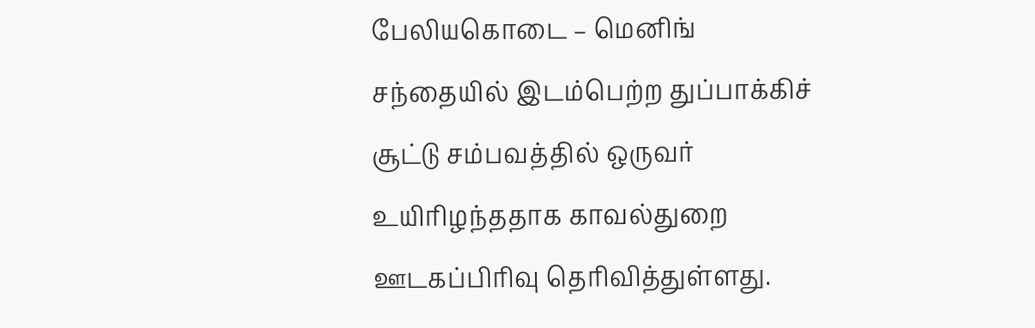பேலியகொடை – மெனிங் சந்தையில் இடம்பெற்ற துப்பாக்கிச் சூட்டு சம்பவத்தில் ஒருவர் உயிரிழந்ததாக காவல்துறை ஊடகப்பிரிவு தெரிவித்துள்ளது.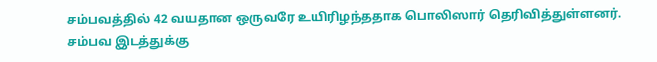சம்பவத்தில் 42 வயதான ஒருவரே உயிரிழந்ததாக பொலிஸார் தெரிவித்துள்ளனர்.
சம்பவ இடத்துக்கு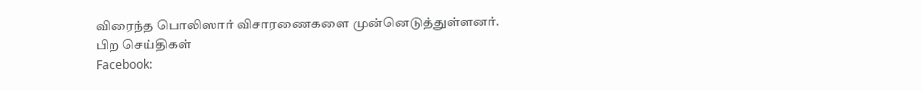விரைந்த பொலிஸார் விசாரணைகளை முன்னெடுத்துள்ளனர்.
பிற செய்திகள்
Facebook: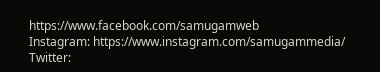https://www.facebook.com/samugamweb
Instagram: https://www.instagram.com/samugammedia/
Twitter: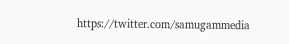https://twitter.com/samugammedia